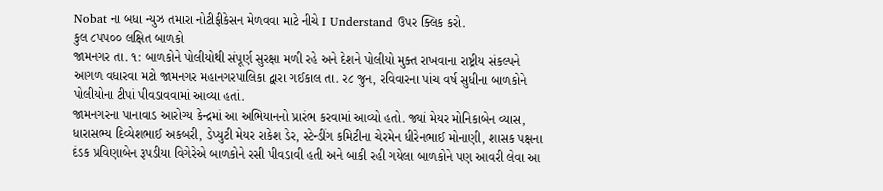Nobat ના બધા ન્યુઝ તમારા નોટીફીકેસન મેળવવા માટે નીચે I Understand ઉપર ક્લિક કરો.
કુલ ૮પપ૦૦ લક્ષિત બાળકો
જામનગર તા. ૧: બાળકોને પોલીયોથી સંપૂર્ણ સુરક્ષા મળી રહે અને દેશને પોલીયો મુક્ત રાખવાના રાષ્ટ્રીય સંકલ્પને આગળ વધારવા મટો જામનગર મહાનગરપાલિકા દ્વારા ગઈકાલ તા. ર૮ જુન, રવિવારના પાંચ વર્ષ સુધીના બાળકોને પોલીયોના ટીપાં પીવડાવવામાં આવ્યા હતાં.
જામનગરના પાનાવાડ આરોગ્ય કેન્દ્રમાં આ અભિયાનનો પ્રારંભ કરવામાં આવ્યો હતો. જ્યાં મેયર મોનિકાબેન વ્યાસ, ધારાસભ્ય દિવ્યેશભાઈ અકબરી, ડેપ્યુટી મેયર રાકેશ ડેર, સ્ટેન્ડીંગ કમિટીના ચેરમેન ધીરેનભાઈ મોનાણી, શાસક પક્ષના દંડક પ્રવિણાબેન રૂપડીયા વિગેરેએ બાળકોને રસી પીવડાવી હતી અને બાકી રહી ગયેલા બાળકોને પણ આવરી લેવા આ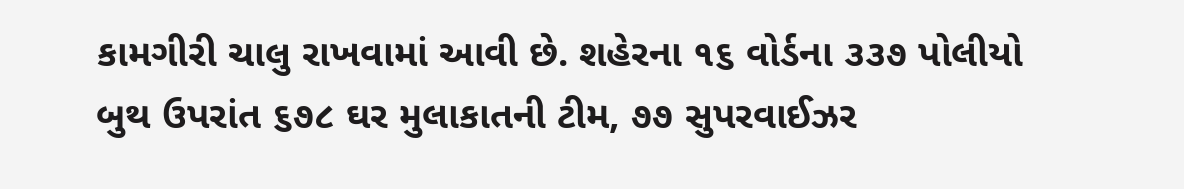કામગીરી ચાલુ રાખવામાં આવી છે. શહેરના ૧૬ વોર્ડના ૩૩૭ પોલીયો બુથ ઉપરાંત ૬૭૮ ઘર મુલાકાતની ટીમ, ૭૭ સુપરવાઈઝર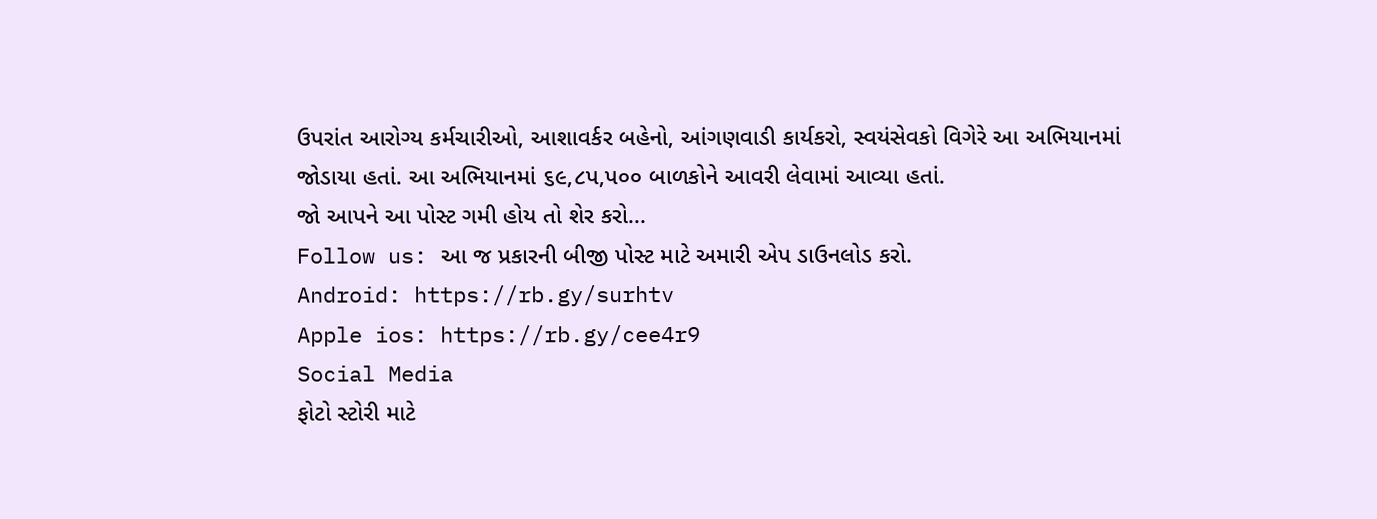ઉપરાંત આરોગ્ય કર્મચારીઓ, આશાવર્કર બહેનો, આંગણવાડી કાર્યકરો, સ્વયંસેવકો વિગેરે આ અભિયાનમાં જોડાયા હતાં. આ અભિયાનમાં ૬૯,૮પ,પ૦૦ બાળકોને આવરી લેવામાં આવ્યા હતાં.
જો આપને આ પોસ્ટ ગમી હોય તો શેર કરો...
Follow us: આ જ પ્રકારની બીજી પોસ્ટ માટે અમારી એપ ડાઉનલોડ કરો.
Android: https://rb.gy/surhtv
Apple ios: https://rb.gy/cee4r9
Social Media
ફોટો સ્ટોરી માટે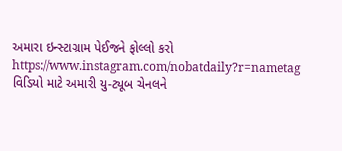અમારા ઇન્સ્ટાગ્રામ પેઈજને ફોલ્લો કરો
https://www.instagram.com/nobatdaily?r=nametag
વિડિયો માટે અમારી યુ-ટ્યૂબ ચેનલને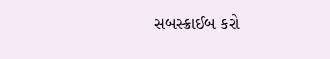સબસ્ક્રાઈબ કરો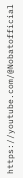https://youtube.com/@Nobatofficial